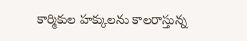కార్మికుల హ‌క్కుల‌ను కాల‌రాస్తున్న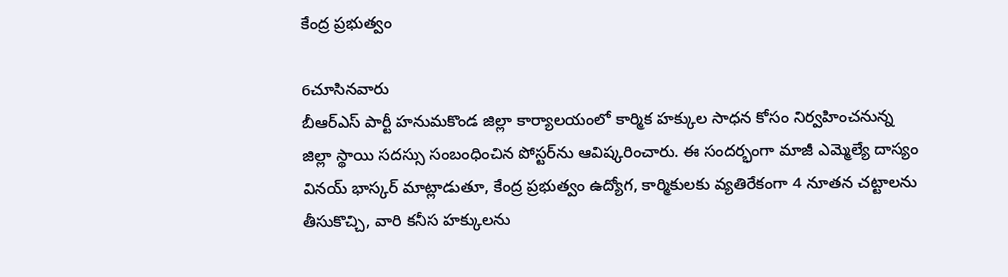కేంద్ర‌ ప్రభుత్వం

6చూసినవారు
బీఆర్ఎస్ పార్టీ హనుమకొండ జిల్లా కార్యాలయంలో కార్మిక హక్కుల సాధన కోసం నిర్వహించనున్న జిల్లా స్థాయి సదస్సు సంబంధించిన పోస్టర్‌ను ఆవిష్కరించారు. ఈ సందర్భంగా మాజీ ఎమ్మెల్యే దాస్యం వినయ్ భాస్కర్ మాట్లాడుతూ, కేంద్ర ప్రభుత్వం ఉద్యోగ, కార్మికులకు వ్యతిరేకంగా 4 నూతన చట్టాలను తీసుకొచ్చి, వారి కనీస హక్కులను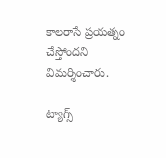కాలరాసే ప్రయత్నం చేస్తోందని విమర్శించారు.

ట్యాగ్స్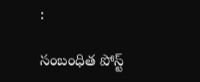:

సంబంధిత పోస్ట్